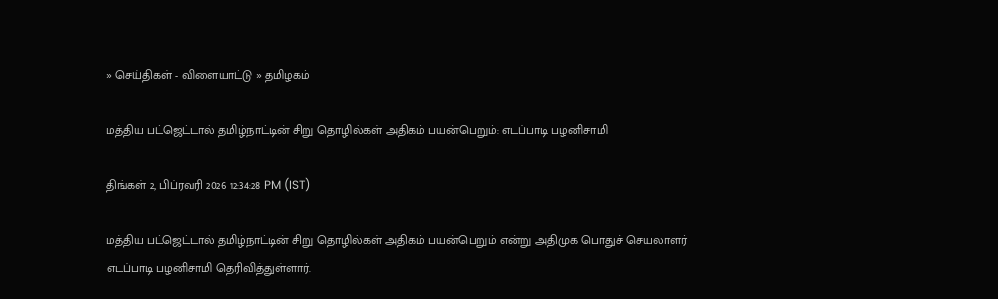» செய்திகள் - விளையாட்டு » தமிழகம்

மத்திய பட்ஜெட்டால் தமிழ்நாட்டின் சிறு தொழில்கள் அதிகம் பயன்பெறும்: எடப்பாடி பழனிசாமி

திங்கள் 2, பிப்ரவரி 2026 12:34:28 PM (IST)

மத்திய பட்ஜெட்டால் தமிழ்நாட்டின் சிறு தொழில்கள் அதிகம் பயன்பெறும் என்று அதிமுக பொதுச் செயலாளர் எடப்பாடி பழனிசாமி தெரிவித்துள்ளார்.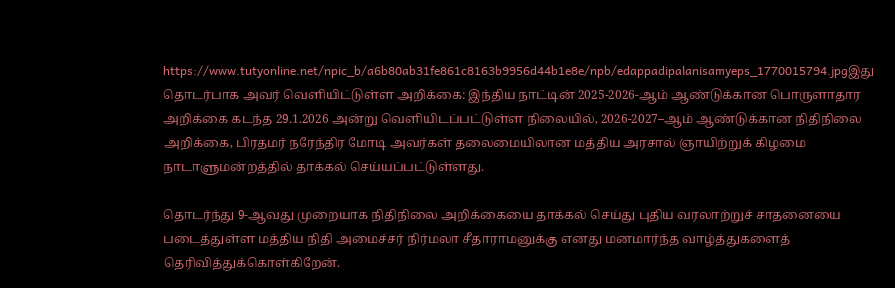https://www.tutyonline.net/npic_b/a6b80ab31fe861c8163b9956d44b1e8e/npb/edappadipalanisamyeps_1770015794.jpgஇது தொடர்பாக அவர் வெளியிட்டுள்ள அறிக்கை: இந்திய நாட்டின் 2025-2026-ஆம் ஆண்டுக்கான பொருளாதார அறிக்கை கடந்த 29.1.2026 அன்று வெளியிடப்பட்டுள்ள நிலையில், 2026-2027–ஆம் ஆண்டுக்கான நிதிநிலை அறிக்கை, பிரதமர் நரேந்திர மோடி அவர்கள் தலைமையிலான மத்திய அரசால் ஞாயிற்றுக் கிழமை நாடாளுமன்றத்தில் தாக்கல் செய்யப்பட்டுள்ளது.

தொடர்ந்து 9-ஆவது முறையாக நிதிநிலை அறிக்கையை தாக்கல் செய்து புதிய வரலாற்றுச் சாதனையை படைத்துள்ள மத்திய நிதி அமைச்சர் நிர்மலா சீதாராமனுக்கு எனது மனமார்ந்த வாழ்த்துகளைத் தெரிவித்துக்கொள்கிறேன்.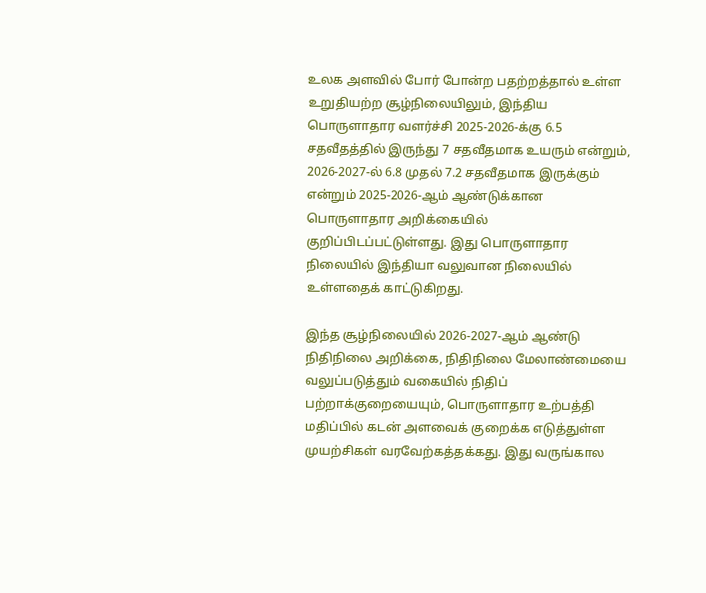உலக அளவில் போர் போன்ற பதற்றத்தால் உள்ள உறுதியற்ற சூழ்நிலையிலும், இந்திய பொருளாதார வளர்ச்சி 2025-2026-க்கு 6.5 சதவீதத்தில் இருந்து 7 சதவீதமாக உயரும் என்றும், 2026-2027-ல் 6.8 முதல் 7.2 சதவீதமாக இருக்கும் என்றும் 2025-2026-ஆம் ஆண்டுக்கான பொருளாதார அறிக்கையில் குறிப்பிடப்பட்டுள்ளது. இது பொருளாதார நிலையில் இந்தியா வலுவான நிலையில் உள்ளதைக் காட்டுகிறது.

இந்த சூழ்நிலையில் 2026-2027-ஆம் ஆண்டு நிதிநிலை அறிக்கை, நிதிநிலை மேலாண்மையை வலுப்படுத்தும் வகையில் நிதிப் பற்றாக்குறையையும், பொருளாதார உற்பத்தி மதிப்பில் கடன் அளவைக் குறைக்க எடுத்துள்ள முயற்சிகள் வரவேற்கத்தக்கது. இது வருங்கால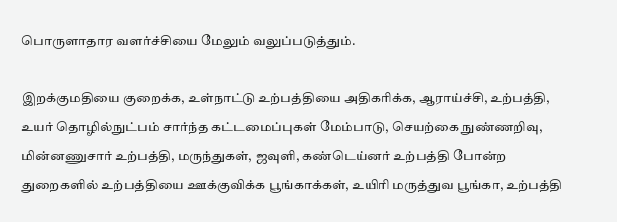பொருளாதார வளர்ச்சியை மேலும் வலுப்படுத்தும்.

இறக்குமதியை குறைக்க, உள்நாட்டு உற்பத்தியை அதிகரிக்க, ஆராய்ச்சி, உற்பத்தி, உயர் தொழில்நுட்பம் சார்ந்த கட்டமைப்புகள் மேம்பாடு, செயற்கை நுண்ணறிவு, மின்னணுசார் உற்பத்தி, மருந்துகள், ஜவுளி, கண்டெய்னர் உற்பத்தி போன்ற துறைகளில் உற்பத்தியை ஊக்குவிக்க பூங்காக்கள், உயிரி மருத்துவ பூங்கா, உற்பத்தி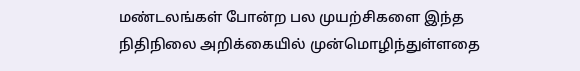மண்டலங்கள் போன்ற பல முயற்சிகளை இந்த நிதிநிலை அறிக்கையில் முன்மொழிந்துள்ளதை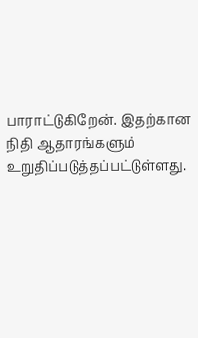பாராட்டுகிறேன். இதற்கான நிதி ஆதாரங்களும் உறுதிப்படுத்தப்பட்டுள்ளது.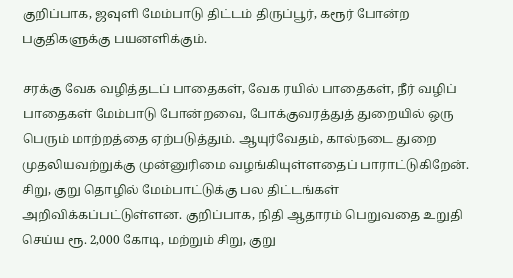குறிப்பாக, ஜவுளி மேம்பாடு திட்டம் திருப்பூர், கரூர் போன்ற பகுதிகளுக்கு பயனளிக்கும்.

சரக்கு வேக வழித்தடப் பாதைகள், வேக ரயில் பாதைகள், நீர் வழிப் பாதைகள் மேம்பாடு போன்றவை, போக்குவரத்துத் துறையில் ஒரு பெரும் மாற்றத்தை ஏற்படுத்தும். ஆயுர்வேதம், கால்நடை துறை முதலியவற்றுக்கு முன்னுரிமை வழங்கியுள்ளதைப் பாராட்டுகிறேன். சிறு, குறு தொழில் மேம்பாட்டுக்கு பல திட்டங்கள் அறிவிக்கப்பட்டுள்ளன. குறிப்பாக, நிதி ஆதாரம் பெறுவதை உறுதி செய்ய ரூ. 2,000 கோடி, மற்றும் சிறு, குறு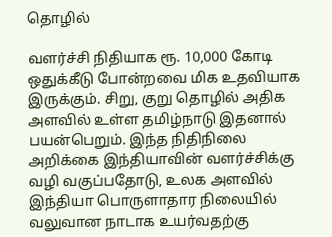தொழில்

வளர்ச்சி நிதியாக ரூ. 10,000 கோடி ஒதுக்கீடு போன்றவை மிக உதவியாக இருக்கும். சிறு, குறு தொழில் அதிக அளவில் உள்ள தமிழ்நாடு இதனால் பயன்பெறும். இந்த நிதிநிலை அறிக்கை இந்தியாவின் வளர்ச்சிக்கு வழி வகுப்பதோடு, உலக அளவில் இந்தியா பொருளாதார நிலையில் வலுவான நாடாக உயர்வதற்கு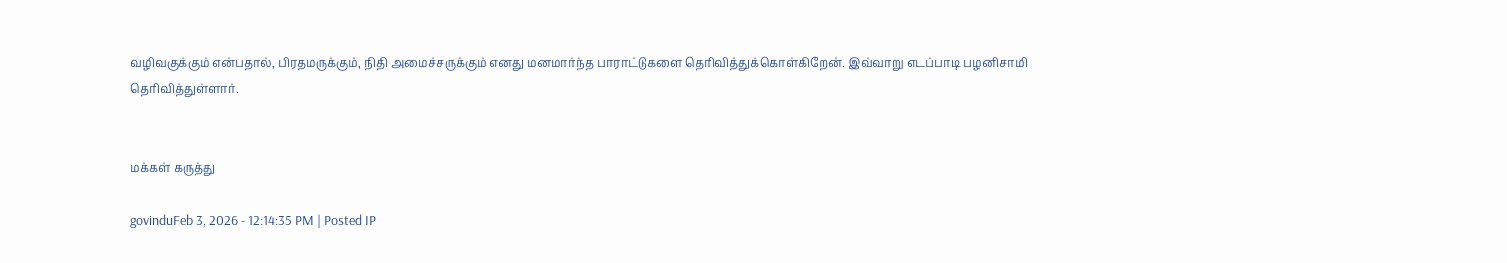வழிவகுக்கும் என்பதால், பிரதமருக்கும், நிதி அமைச்சருக்கும் எனது மனமார்ந்த பாராட்டுகளை தெரிவித்துக்கொள்கிறேன். இவ்வாறு எடப்பாடி பழனிசாமி தெரிவித்துள்ளார்.


மக்கள் கருத்து

govinduFeb 3, 2026 - 12:14:35 PM | Posted IP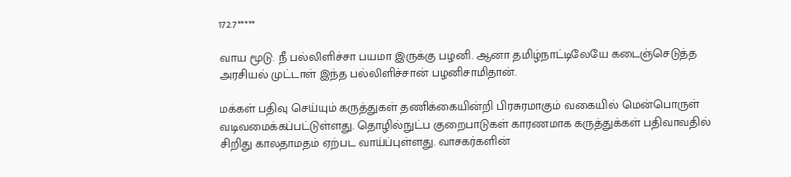172.7*****

வாய மூடு. நீ பல்லிளிச்சா பயமா இருக்கு பழனி. ஆனா தமிழ்நாட்டிலேயே கடைஞ்செடுத்த அரசியல் முட்டாள் இந்த பல்லிளிச்சான் பழனிசாமிதான்.

மக்கள் பதிவு செய்யும் கருத்துகள் தணிக்கையின்றி பிரசுரமாகும் வகையில் மென்பொருள் வடிவமைக்கப்பட்டுள்ளது. தொழில்நுட்ப குறைபாடுகள் காரணமாக கருத்துக்கள் பதிவாவதில் சிறிது காலதாமதம் ஏற்பட வாய்ப்புள்ளது. வாசகர்களின்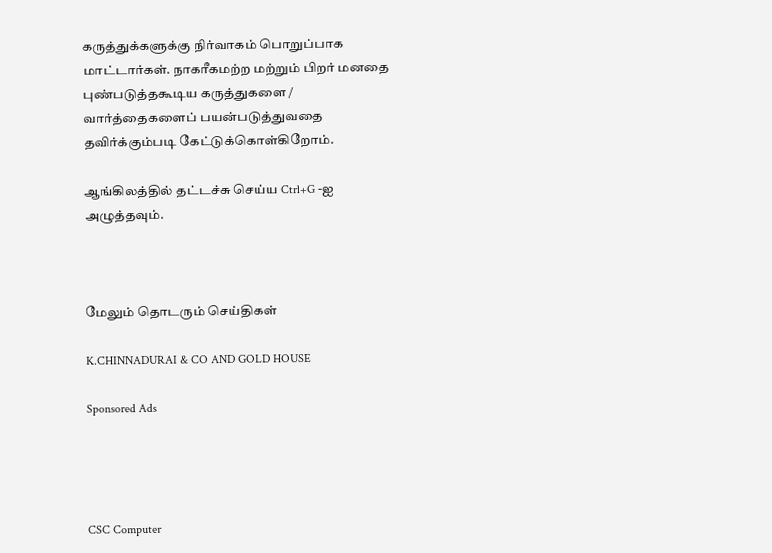கருத்துக்களுக்கு நிர்வாகம் பொறுப்பாக மாட்டார்கள். நாகரீகமற்ற மற்றும் பிறர் மனதை புண்படுத்தகூடிய கருத்துகளை / வார்த்தைகளைப் பயன்படுத்துவதை தவிர்க்கும்படி கேட்டுக்கொள்கிறோம்.

ஆங்கிலத்தில் தட்டச்சு செய்ய Ctrl+G -ஐ அழுத்தவும்.



மேலும் தொடரும் செய்திகள்

K.CHINNADURAI & CO AND GOLD HOUSE

Sponsored Ads




CSC Computer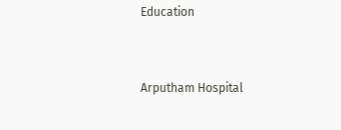Education


Arputham Hospital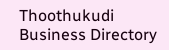Thoothukudi Business Directory